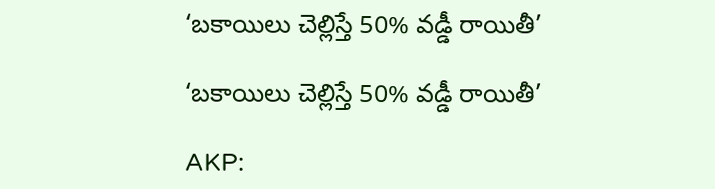‘బకాయిలు చెల్లిస్తే 50% వడ్డీ రాయితీ’

‘బకాయిలు చెల్లిస్తే 50% వడ్డీ రాయితీ’

AKP: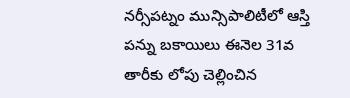నర్సీపట్నం మున్సిపాలిటీలో ఆస్తి పన్ను బకాయిలు ఈనెల 31వ తారీకు లోపు చెల్లించిన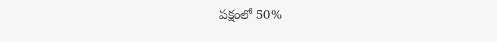పక్షంలో 50%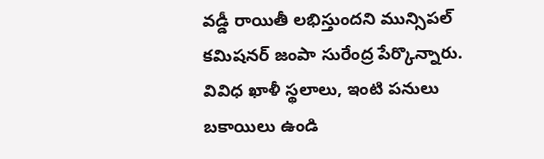వడ్డీ రాయితీ లభిస్తుందని మున్సిపల్ కమిషనర్ జంపా సురేంద్ర పేర్కొన్నారు. వివిధ ఖాళీ స్థలాలు, ఇంటి పనులు బకాయిలు ఉండి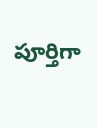పూర్తిగా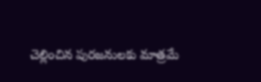చెల్లించిన పురజనులకు మాత్రమే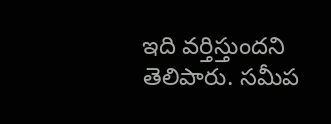ఇది వర్తిస్తుందని తెలిపారు. సమీప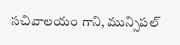సచివాలయం గాని, మున్సిపల్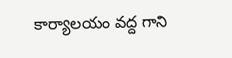కార్యాలయం వద్ద గాని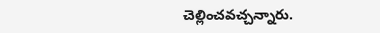చెల్లించవచ్చన్నారు.